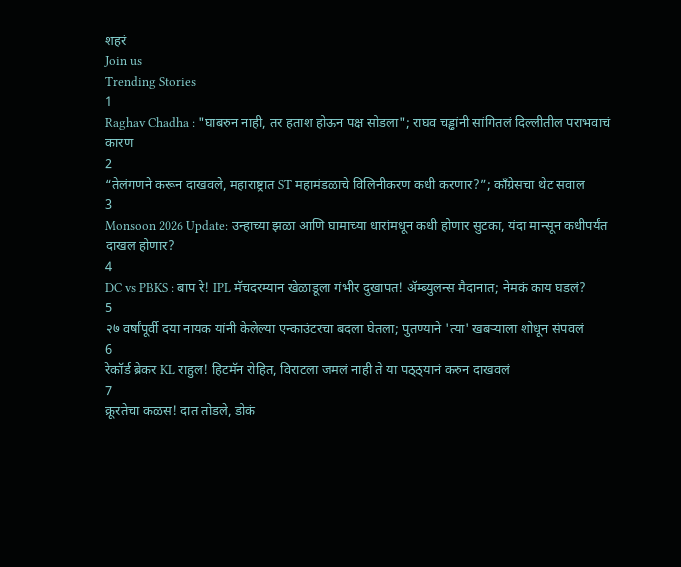शहरं
Join us
Trending Stories
1
Raghav Chadha : "घाबरुन नाही, तर हताश होऊन पक्ष सोडला"; राघव चड्ढांनी सांगितलं दिल्लीतील पराभवाचं कारण
2
“तेलंगणने करून दाखवले, महाराष्ट्रात ST महामंडळाचे विलिनीकरण कधी करणार?”; काँग्रेसचा थेट सवाल
3
Monsoon 2026 Update: उन्हाच्या झळा आणि घामाच्या धारांमधून कधी होणार सुटका, यंदा मान्सून कधीपर्यंत दाखल होणार?
4
DC vs PBKS : बाप रे! IPL मॅचदरम्यान खेळाडूला गंभीर दुखापत! ॲम्ब्युलन्स मैदानात; नेमकं काय घडलं?
5
२७ वर्षांपूर्वी दया नायक यांनी केलेल्या एन्काउंटरचा बदला घेतला; पुतण्याने 'त्या' खबऱ्याला शोधून संपवलं
6
रेकॉर्ड ब्रेकर KL राहुल! हिटमॅन रोहित, विराटला जमलं नाही ते या पठ्ठ्यानं करुन दाखवलं
7
क्रूरतेचा कळस! दात तोडले, डोकं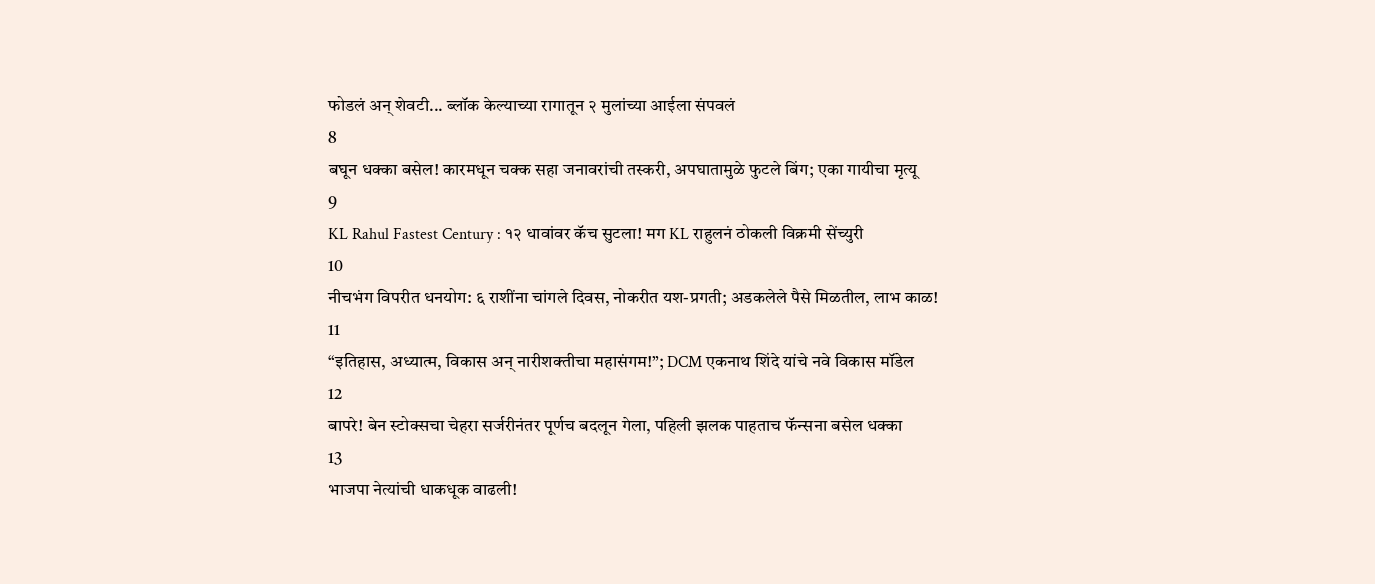फोडलं अन् शेवटी... ब्लॉक केल्याच्या रागातून २ मुलांच्या आईला संपवलं
8
बघून धक्का बसेल! कारमधून चक्क सहा जनावरांची तस्करी, अपघातामुळे फुटले बिंग; एका गायीचा मृत्यू
9
KL Rahul Fastest Century : १२ धावांवर कॅच सुटला! मग KL राहुलनं ठोकली विक्रमी सेंच्युरी
10
नीचभंग विपरीत धनयोग: ६ राशींना चांगले दिवस, नोकरीत यश-प्रगती; अडकलेले पैसे मिळतील, लाभ काळ!
11
“इतिहास, अध्यात्म, विकास अन् नारीशक्तीचा महासंगम!”; DCM एकनाथ शिंदे यांचे नवे विकास मॉडेल
12
बापरे! बेन स्टोक्सचा चेहरा सर्जरीनंतर पूर्णच बदलून गेला, पहिली झलक पाहताच फॅन्सना बसेल धक्का
13
भाजपा नेत्यांची धाकधूक वाढली!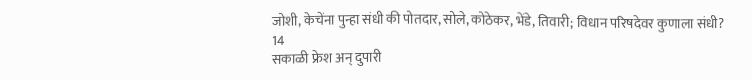जोशी, केचेंना पुन्हा संधी की पोतदार, सोले, कोठेकर, भेंडे, तिवारी; विधान परिषदेवर कुणाला संधी?
14
सकाळी फ्रेश अन् दुपारी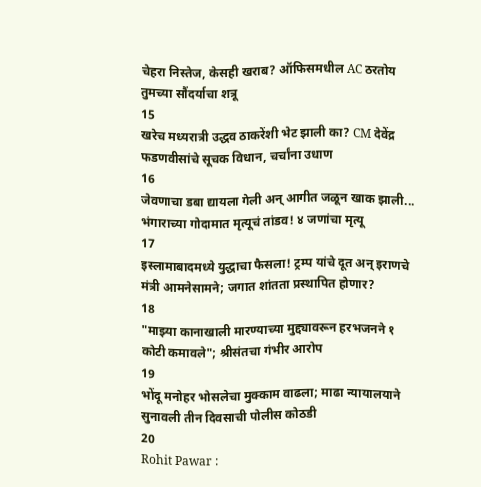चेहरा निस्तेज, केसही खराब? ऑफिसमधील AC ठरतोय तुमच्या सौंदर्याचा शत्रू
15
खरेच मध्यरात्री उद्धव ठाकरेंशी भेट झाली का? CM देवेंद्र फडणवीसांचे सूचक विधान, चर्चांना उधाण
16
जेवणाचा डबा द्यायला गेली अन् आगीत जळून खाक झाली... भंगाराच्या गोदामात मृत्यूचं तांडव! ४ जणांचा मृत्यू
17
इस्लामाबादमध्ये युद्धाचा फैसला! ट्रम्प यांचे दूत अन् इराणचे मंत्री आमनेसामने; जगात शांतता प्रस्थापित होणार?
18
"माझ्या कानाखाली मारण्याच्या मुद्द्यावरून हरभजनने १ कोटी कमावले"; श्रीसंतचा गंभीर आरोप
19
भोंदू मनोहर भोसलेचा मुक्काम वाढला; माढा न्यायालयाने सुनावली तीन दिवसाची पोलीस कोठडी
20
Rohit Pawar :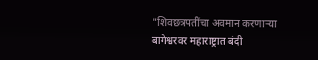"शिवछत्रपतींचा अवमान करणाऱ्या बागेश्वरवर महाराष्ट्रात बंदी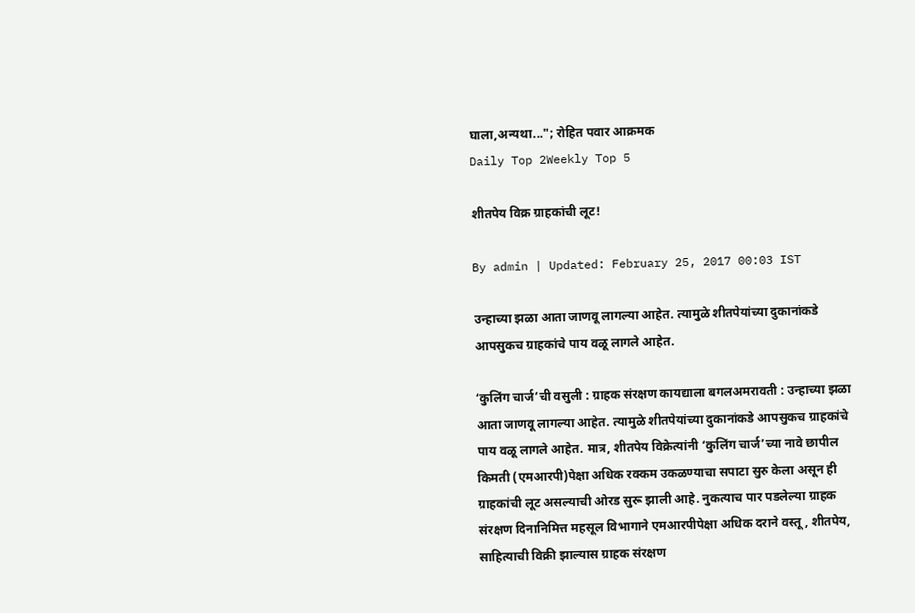घाला,अन्यथा..."; रोहित पवार आक्रमक
Daily Top 2Weekly Top 5

शीतपेय विक्र ग्राहकांची लूट!

By admin | Updated: February 25, 2017 00:03 IST

उन्हाच्या झळा आता जाणवू लागल्या आहेत. त्यामुळे शीतपेयांच्या दुकानांकडे आपसुकच ग्राहकांचे पाय वळू लागले आहेत.

‘कुलिंग चार्ज’ची वसुली : ग्राहक संरक्षण कायद्याला बगलअमरावती : उन्हाच्या झळा आता जाणवू लागल्या आहेत. त्यामुळे शीतपेयांच्या दुकानांकडे आपसुकच ग्राहकांचे पाय वळू लागले आहेत. मात्र, शीतपेय विक्रेत्यांनी ‘कुलिंग चार्ज’च्या नावे छापील किमती (एमआरपी)पेक्षा अधिक रक्कम उकळण्याचा सपाटा सुरु केला असून ही ग्राहकांची लूट असल्याची ओरड सुरू झाली आहे. नुकत्याच पार पडलेल्या ग्राहक संरक्षण दिनानिमित्त महसूल विभागाने एमआरपीपेक्षा अधिक दराने वस्तू, शीतपेय, साहित्याची विक्री झाल्यास ग्राहक संरक्षण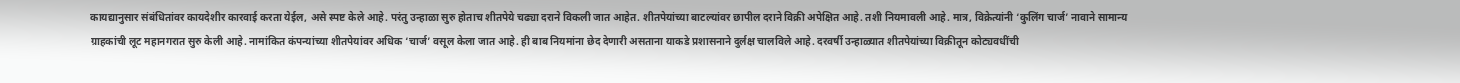कायद्यानुसार संबंधितांवर कायदेशीर कारवाई करता येईल, असे स्पष्ट केले आहे. परंतु उन्हाळा सुरु होताच शीतपेये चढ्या दराने विकली जात आहेत. शीतपेयांच्या बाटल्यांवर छापील दराने विक्री अपेक्षित आहे. तशी नियमावली आहे. मात्र, विक्रेत्यांनी ‘कुलिंग चार्ज’ नावाने सामान्य ग्राहकांची लूट महानगरात सुरु केली आहे. नामांकित कंपन्यांच्या शीतपेयांवर अधिक ‘चार्ज’ वसूल केला जात आहे. ही बाब नियमांना छेद देणारी असताना याकडे प्रशासनाने दुर्लक्ष चालविले आहे. दरवर्षी उन्हाळ्यात शीतपेयांच्या विक्रीतून कोट्यवधींची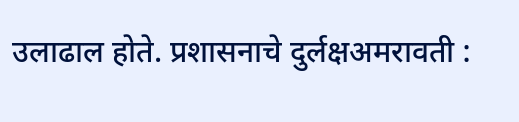उलाढाल होते. प्रशासनाचे दुर्लक्षअमरावती :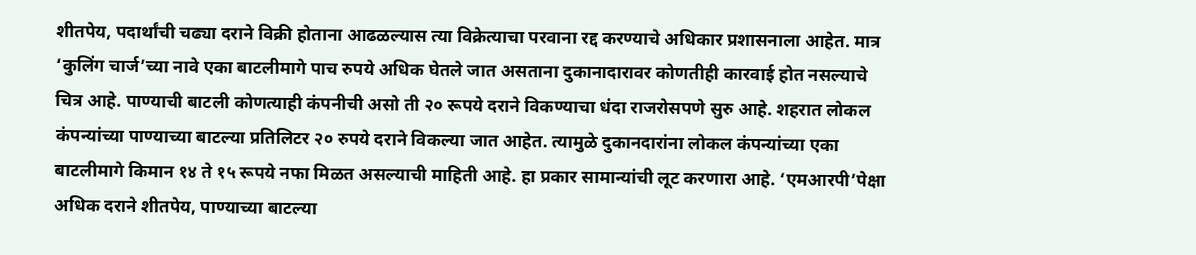शीतपेय, पदार्थांची चढ्या दराने विक्री होताना आढळल्यास त्या विक्रेत्याचा परवाना रद्द करण्याचे अधिकार प्रशासनाला आहेत. मात्र ‘कुलिंग चार्ज’च्या नावे एका बाटलीमागे पाच रुपये अधिक घेतले जात असताना दुकानादारावर कोणतीही कारवाई होत नसल्याचे चित्र आहे. पाण्याची बाटली कोणत्याही कंपनीची असो ती २० रूपये दराने विकण्याचा धंदा राजरोसपणे सुरु आहे. शहरात लोकल कंपन्यांच्या पाण्याच्या बाटल्या प्रतिलिटर २० रुपये दराने विकल्या जात आहेत. त्यामुळे दुकानदारांना लोकल कंपन्यांच्या एका बाटलीमागे किमान १४ ते १५ रूपये नफा मिळत असल्याची माहिती आहे. हा प्रकार सामान्यांची लूट करणारा आहे. ‘एमआरपी’पेक्षा अधिक दराने शीतपेय, पाण्याच्या बाटल्या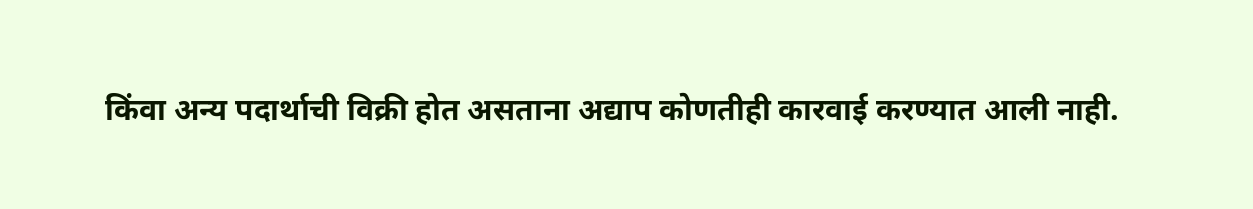किंवा अन्य पदार्थाची विक्री होत असताना अद्याप कोणतीही कारवाई करण्यात आली नाही.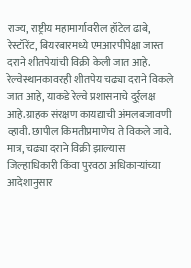राज्य, राष्ट्रीय महामार्गावरील हॉटेल ढाबे, रेस्टॉरेंट, बियरबारमध्ये एमआरपीपेक्षा जास्त दराने शीतपेयांची विक्री केली जात आहे. रेल्वेस्थानकावरही शीतपेय चढ्या दराने विकले जात आहे, याकडे रेल्वे प्रशासनाचे दुर्र्लक्ष आहे.ग्राहक संरक्षण कायद्याची अंमलबजावणी व्हावी. छापील किमतीप्रमाणेच ते विकले जावे. मात्र, चढ्या दराने विक्री झाल्यास जिल्हाधिकारी किंवा पुरवठा अधिकाऱ्यांच्या आदेशानुसार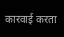कारवाई करता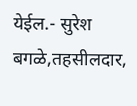येईल.- सुरेश बगळे,तहसीलदार,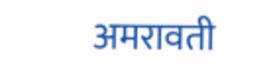अमरावती